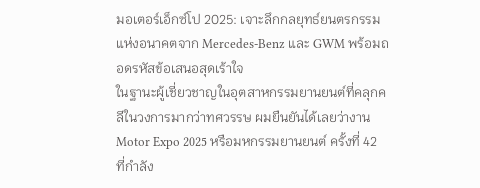มอเตอร์เอ็กซ์โป 2025: เจาะลึกกลยุทธ์ยนตรกรรมแห่งอนาคตจาก Mercedes-Benz และ GWM พร้อมถอดรหัสข้อเสนอสุดเร้าใจ
ในฐานะผู้เชี่ยวชาญในอุตสาหกรรมยานยนต์ที่คลุกคลีในวงการมากว่าทศวรรษ ผมยืนยันได้เลยว่างาน Motor Expo 2025 หรือมหกรรมยานยนต์ ครั้งที่ 42 ที่กำลัง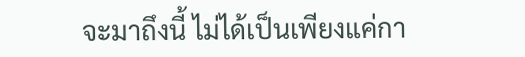จะมาถึงนี้ ไม่ได้เป็นเพียงแค่กา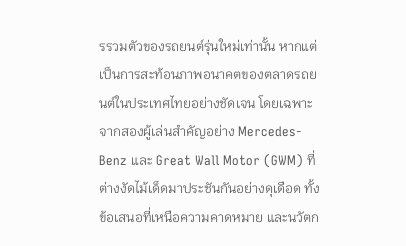รรวมตัวของรถยนต์รุ่นใหม่เท่านั้น หากแต่เป็นการสะท้อนภาพอนาคตของตลาดรถยนต์ในประเทศไทยอย่างชัดเจน โดยเฉพาะจากสองผู้เล่นสำคัญอย่าง Mercedes-Benz และ Great Wall Motor (GWM) ที่ต่างงัดไม้เด็ดมาประชันกันอย่างดุเดือด ทั้งข้อเสนอที่เหนือความคาดหมาย และนวัตก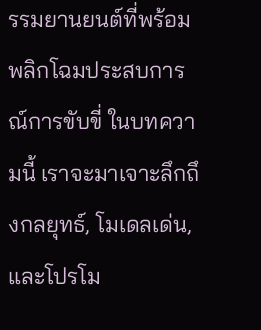รรมยานยนต์ที่พร้อมพลิกโฉมประสบการณ์การขับขี่ ในบทความนี้ เราจะมาเจาะลึกถึงกลยุทธ์, โมเดลเด่น, และโปรโม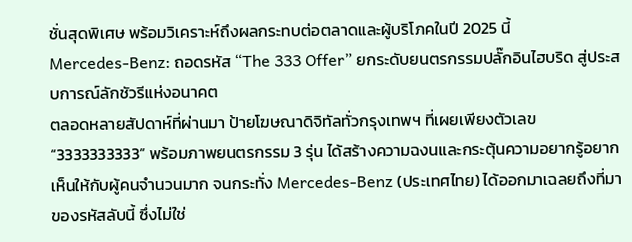ชั่นสุดพิเศษ พร้อมวิเคราะห์ถึงผลกระทบต่อตลาดและผู้บริโภคในปี 2025 นี้
Mercedes-Benz: ถอดรหัส “The 333 Offer” ยกระดับยนตรกรรมปลั๊กอินไฮบริด สู่ประสบการณ์ลักชัวรีแห่งอนาคต
ตลอดหลายสัปดาห์ที่ผ่านมา ป้ายโฆษณาดิจิทัลทั่วกรุงเทพฯ ที่เผยเพียงตัวเลข “3333333333” พร้อมภาพยนตรกรรม 3 รุ่น ได้สร้างความฉงนและกระตุ้นความอยากรู้อยากเห็นให้กับผู้คนจำนวนมาก จนกระทั่ง Mercedes-Benz (ประเทศไทย) ได้ออกมาเฉลยถึงที่มาของรหัสลับนี้ ซึ่งไม่ใช่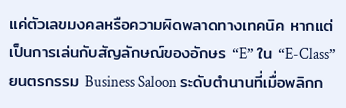แค่ตัวเลขมงคลหรือความผิดพลาดทางเทคนิค หากแต่เป็นการเล่นกับสัญลักษณ์ของอักษร “E” ใน “E-Class” ยนตรกรรม Business Saloon ระดับตำนานที่เมื่อพลิกก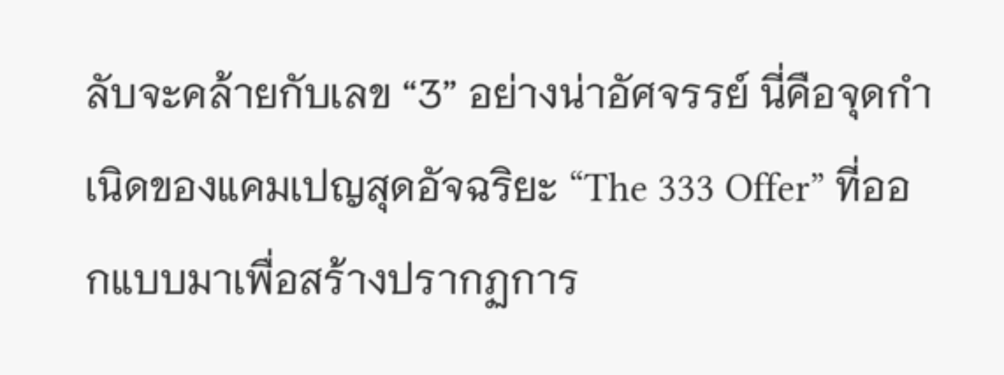ลับจะคล้ายกับเลข “3” อย่างน่าอัศจรรย์ นี่คือจุดกำเนิดของแคมเปญสุดอัจฉริยะ “The 333 Offer” ที่ออกแบบมาเพื่อสร้างปรากฏการ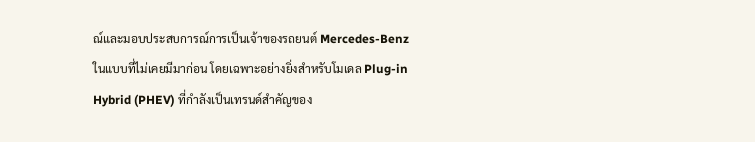ณ์และมอบประสบการณ์การเป็นเจ้าของรถยนต์ Mercedes-Benz ในแบบที่ไม่เคยมีมาก่อน โดยเฉพาะอย่างยิ่งสำหรับโมเดล Plug-in Hybrid (PHEV) ที่กำลังเป็นเทรนด์สำคัญของ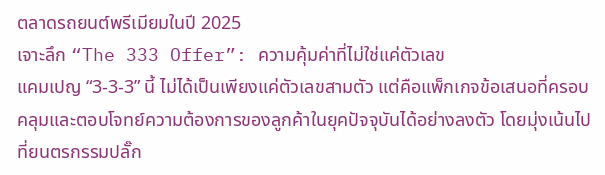ตลาดรถยนต์พรีเมียมในปี 2025
เจาะลึก “The 333 Offer”: ความคุ้มค่าที่ไม่ใช่แค่ตัวเลข
แคมเปญ “3-3-3” นี้ ไม่ได้เป็นเพียงแค่ตัวเลขสามตัว แต่คือแพ็กเกจข้อเสนอที่ครอบคลุมและตอบโจทย์ความต้องการของลูกค้าในยุคปัจจุบันได้อย่างลงตัว โดยมุ่งเน้นไปที่ยนตรกรรมปลั๊ก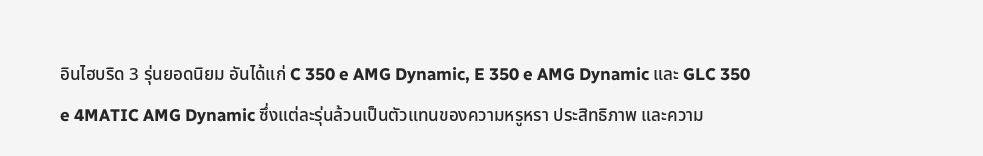อินไฮบริด 3 รุ่นยอดนิยม อันได้แก่ C 350 e AMG Dynamic, E 350 e AMG Dynamic และ GLC 350 e 4MATIC AMG Dynamic ซึ่งแต่ละรุ่นล้วนเป็นตัวแทนของความหรูหรา ประสิทธิภาพ และความ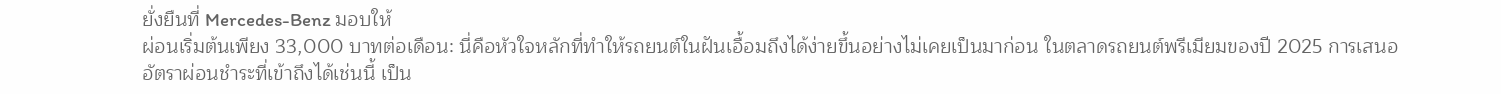ยั่งยืนที่ Mercedes-Benz มอบให้
ผ่อนเริ่มต้นเพียง 33,000 บาทต่อเดือน: นี่คือหัวใจหลักที่ทำให้รถยนต์ในฝันเอื้อมถึงได้ง่ายขึ้นอย่างไม่เคยเป็นมาก่อน ในตลาดรถยนต์พรีเมียมของปี 2025 การเสนออัตราผ่อนชำระที่เข้าถึงได้เช่นนี้ เป็น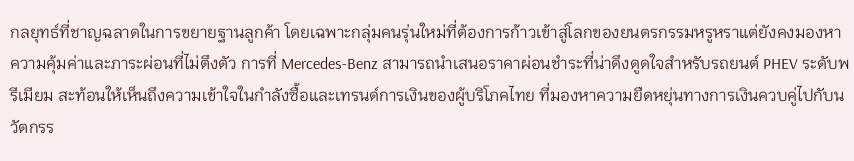กลยุทธ์ที่ชาญฉลาดในการขยายฐานลูกค้า โดยเฉพาะกลุ่มคนรุ่นใหม่ที่ต้องการก้าวเข้าสู่โลกของยนตรกรรมหรูหราแต่ยังคงมองหาความคุ้มค่าและภาระผ่อนที่ไม่ตึงตัว การที่ Mercedes-Benz สามารถนำเสนอราคาผ่อนชำระที่น่าดึงดูดใจสำหรับรถยนต์ PHEV ระดับพรีเมียม สะท้อนให้เห็นถึงความเข้าใจในกำลังซื้อและเทรนด์การเงินของผู้บริโภคไทย ที่มองหาความยืดหยุ่นทางการเงินควบคู่ไปกับนวัตกรร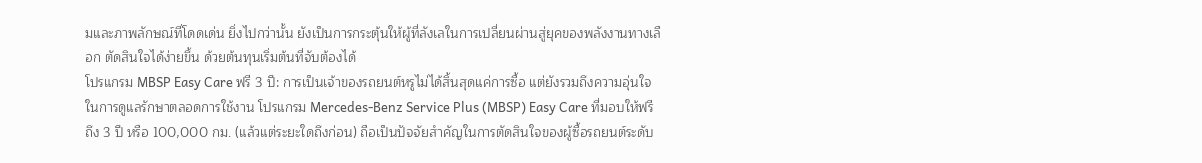มและภาพลักษณ์ที่โดดเด่น ยิ่งไปกว่านั้น ยังเป็นการกระตุ้นให้ผู้ที่ลังเลในการเปลี่ยนผ่านสู่ยุคของพลังงานทางเลือก ตัดสินใจได้ง่ายขึ้น ด้วยต้นทุนเริ่มต้นที่จับต้องได้
โปรแกรม MBSP Easy Care ฟรี 3 ปี: การเป็นเจ้าของรถยนต์หรูไม่ได้สิ้นสุดแค่การซื้อ แต่ยังรวมถึงความอุ่นใจในการดูแลรักษาตลอดการใช้งาน โปรแกรม Mercedes-Benz Service Plus (MBSP) Easy Care ที่มอบให้ฟรีถึง 3 ปี หรือ 100,000 กม. (แล้วแต่ระยะใดถึงก่อน) ถือเป็นปัจจัยสำคัญในการตัดสินใจของผู้ซื้อรถยนต์ระดับ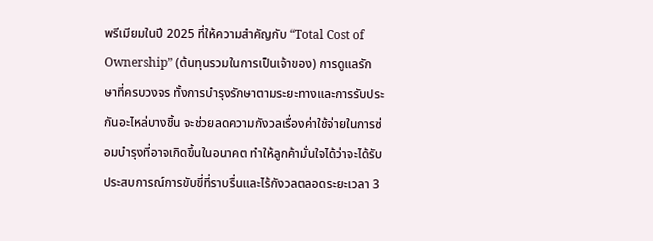พรีเมียมในปี 2025 ที่ให้ความสำคัญกับ “Total Cost of Ownership” (ต้นทุนรวมในการเป็นเจ้าของ) การดูแลรักษาที่ครบวงจร ทั้งการบำรุงรักษาตามระยะทางและการรับประกันอะไหล่บางชิ้น จะช่วยลดความกังวลเรื่องค่าใช้จ่ายในการซ่อมบำรุงที่อาจเกิดขึ้นในอนาคต ทำให้ลูกค้ามั่นใจได้ว่าจะได้รับประสบการณ์การขับขี่ที่ราบรื่นและไร้กังวลตลอดระยะเวลา 3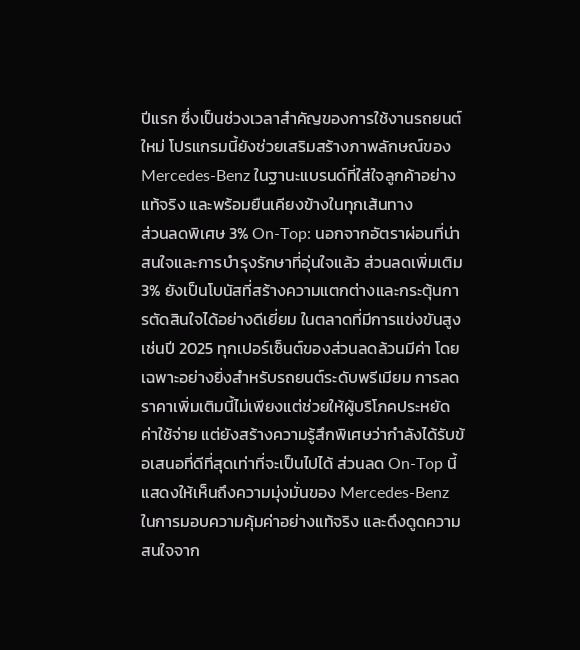ปีแรก ซึ่งเป็นช่วงเวลาสำคัญของการใช้งานรถยนต์ใหม่ โปรแกรมนี้ยังช่วยเสริมสร้างภาพลักษณ์ของ Mercedes-Benz ในฐานะแบรนด์ที่ใส่ใจลูกค้าอย่างแท้จริง และพร้อมยืนเคียงข้างในทุกเส้นทาง
ส่วนลดพิเศษ 3% On-Top: นอกจากอัตราผ่อนที่น่าสนใจและการบำรุงรักษาที่อุ่นใจแล้ว ส่วนลดเพิ่มเติม 3% ยังเป็นโบนัสที่สร้างความแตกต่างและกระตุ้นการตัดสินใจได้อย่างดีเยี่ยม ในตลาดที่มีการแข่งขันสูงเช่นปี 2025 ทุกเปอร์เซ็นต์ของส่วนลดล้วนมีค่า โดยเฉพาะอย่างยิ่งสำหรับรถยนต์ระดับพรีเมียม การลดราคาเพิ่มเติมนี้ไม่เพียงแต่ช่วยให้ผู้บริโภคประหยัดค่าใช้จ่าย แต่ยังสร้างความรู้สึกพิเศษว่ากำลังได้รับข้อเสนอที่ดีที่สุดเท่าที่จะเป็นไปได้ ส่วนลด On-Top นี้แสดงให้เห็นถึงความมุ่งมั่นของ Mercedes-Benz ในการมอบความคุ้มค่าอย่างแท้จริง และดึงดูดความสนใจจาก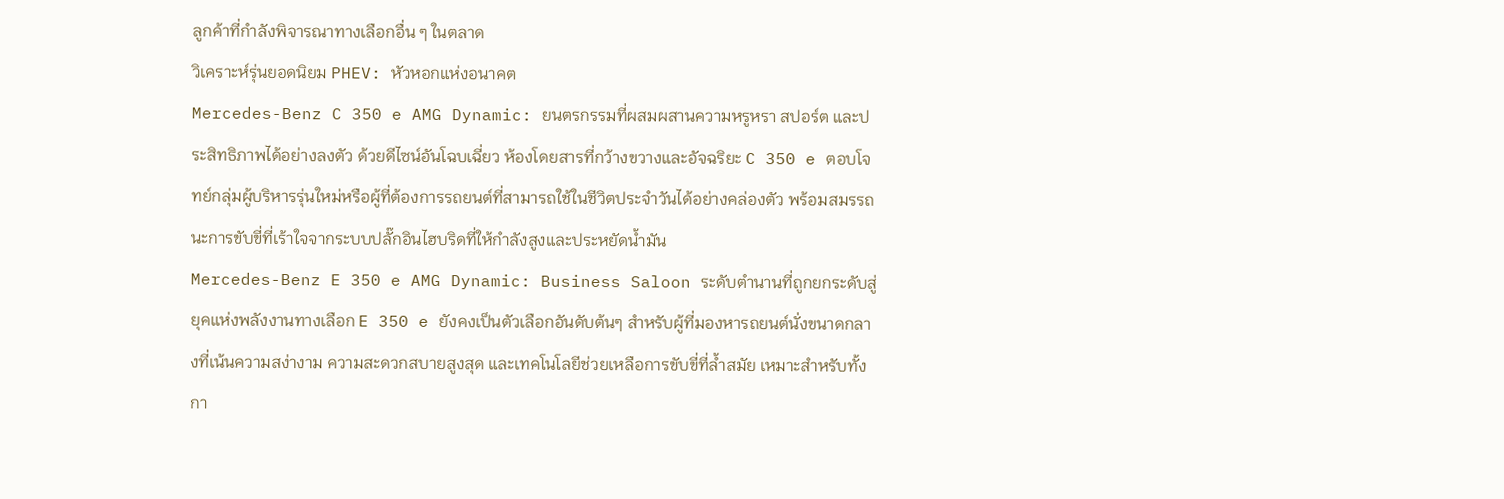ลูกค้าที่กำลังพิจารณาทางเลือกอื่น ๆ ในตลาด
วิเคราะห์รุ่นยอดนิยม PHEV: หัวหอกแห่งอนาคต
Mercedes-Benz C 350 e AMG Dynamic: ยนตรกรรมที่ผสมผสานความหรูหรา สปอร์ต และประสิทธิภาพได้อย่างลงตัว ด้วยดีไซน์อันโฉบเฉี่ยว ห้องโดยสารที่กว้างขวางและอัจฉริยะ C 350 e ตอบโจทย์กลุ่มผู้บริหารรุ่นใหม่หรือผู้ที่ต้องการรถยนต์ที่สามารถใช้ในชีวิตประจำวันได้อย่างคล่องตัว พร้อมสมรรถนะการขับขี่ที่เร้าใจจากระบบปลั๊กอินไฮบริดที่ให้กำลังสูงและประหยัดน้ำมัน
Mercedes-Benz E 350 e AMG Dynamic: Business Saloon ระดับตำนานที่ถูกยกระดับสู่ยุคแห่งพลังงานทางเลือก E 350 e ยังคงเป็นตัวเลือกอันดับต้นๆ สำหรับผู้ที่มองหารถยนต์นั่งขนาดกลางที่เน้นความสง่างาม ความสะดวกสบายสูงสุด และเทคโนโลยีช่วยเหลือการขับขี่ที่ล้ำสมัย เหมาะสำหรับทั้งกา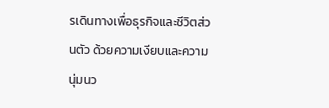รเดินทางเพื่อธุรกิจและชีวิตส่วนตัว ด้วยความเงียบและความนุ่มนว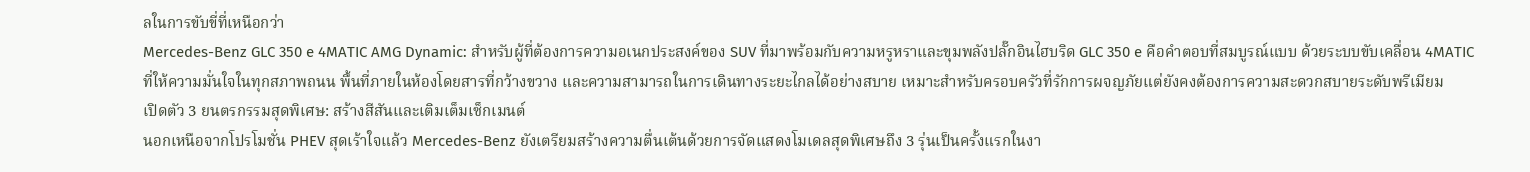ลในการขับขี่ที่เหนือกว่า
Mercedes-Benz GLC 350 e 4MATIC AMG Dynamic: สำหรับผู้ที่ต้องการความอเนกประสงค์ของ SUV ที่มาพร้อมกับความหรูหราและขุมพลังปลั๊กอินไฮบริด GLC 350 e คือคำตอบที่สมบูรณ์แบบ ด้วยระบบขับเคลื่อน 4MATIC ที่ให้ความมั่นใจในทุกสภาพถนน พื้นที่ภายในห้องโดยสารที่กว้างขวาง และความสามารถในการเดินทางระยะไกลได้อย่างสบาย เหมาะสำหรับครอบครัวที่รักการผจญภัยแต่ยังคงต้องการความสะดวกสบายระดับพรีเมียม
เปิดตัว 3 ยนตรกรรมสุดพิเศษ: สร้างสีสันและเติมเต็มเซ็กเมนต์
นอกเหนือจากโปรโมชั่น PHEV สุดเร้าใจแล้ว Mercedes-Benz ยังเตรียมสร้างความตื่นเต้นด้วยการจัดแสดงโมเดลสุดพิเศษถึง 3 รุ่นเป็นครั้งแรกในงา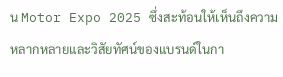น Motor Expo 2025 ซึ่งสะท้อนให้เห็นถึงความหลากหลายและวิสัยทัศน์ของแบรนด์ในกา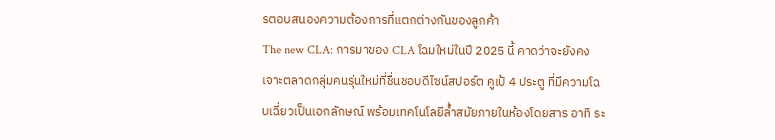รตอบสนองความต้องการที่แตกต่างกันของลูกค้า
The new CLA: การมาของ CLA โฉมใหม่ในปี 2025 นี้ คาดว่าจะยังคงเจาะตลาดกลุ่มคนรุ่นใหม่ที่ชื่นชอบดีไซน์สปอร์ต คูเป้ 4 ประตู ที่มีความโฉบเฉี่ยวเป็นเอกลักษณ์ พร้อมเทคโนโลยีล้ำสมัยภายในห้องโดยสาร อาทิ ระ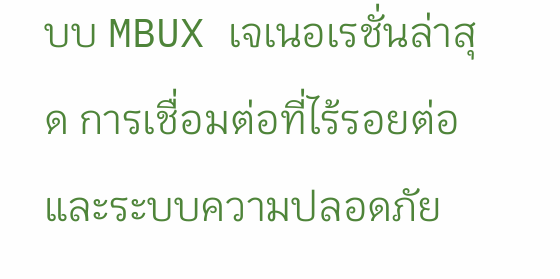บบ MBUX เจเนอเรชั่นล่าสุด การเชื่อมต่อที่ไร้รอยต่อ และระบบความปลอดภัย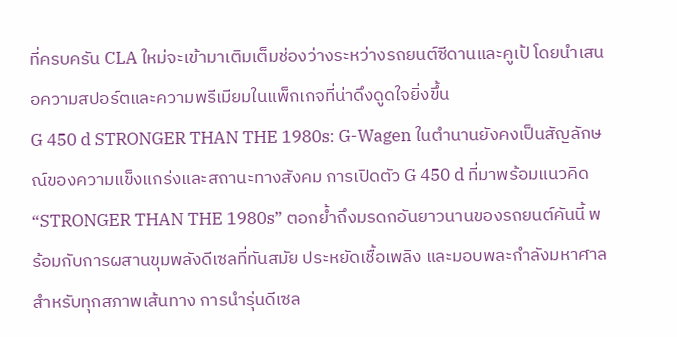ที่ครบครัน CLA ใหม่จะเข้ามาเติมเต็มช่องว่างระหว่างรถยนต์ซีดานและคูเป้ โดยนำเสนอความสปอร์ตและความพรีเมียมในแพ็กเกจที่น่าดึงดูดใจยิ่งขึ้น
G 450 d STRONGER THAN THE 1980s: G-Wagen ในตำนานยังคงเป็นสัญลักษณ์ของความแข็งแกร่งและสถานะทางสังคม การเปิดตัว G 450 d ที่มาพร้อมแนวคิด “STRONGER THAN THE 1980s” ตอกย้ำถึงมรดกอันยาวนานของรถยนต์คันนี้ พร้อมกับการผสานขุมพลังดีเซลที่ทันสมัย ประหยัดเชื้อเพลิง และมอบพละกำลังมหาศาลสำหรับทุกสภาพเส้นทาง การนำรุ่นดีเซล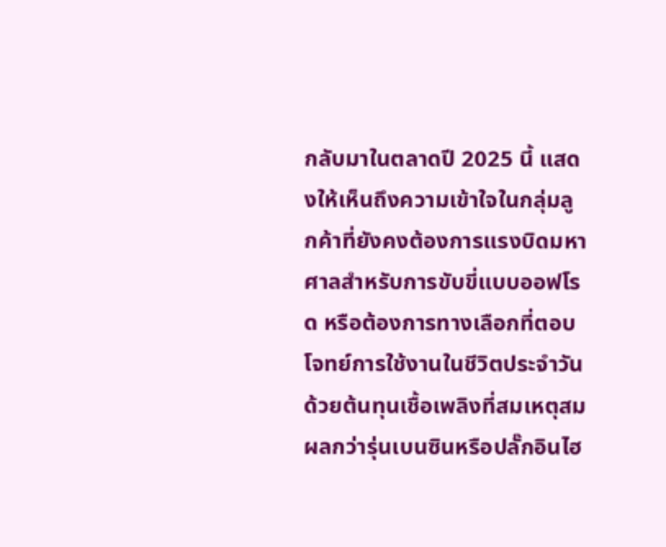กลับมาในตลาดปี 2025 นี้ แสดงให้เห็นถึงความเข้าใจในกลุ่มลูกค้าที่ยังคงต้องการแรงบิดมหาศาลสำหรับการขับขี่แบบออฟโรด หรือต้องการทางเลือกที่ตอบโจทย์การใช้งานในชีวิตประจำวันด้วยต้นทุนเชื้อเพลิงที่สมเหตุสมผลกว่ารุ่นเบนซินหรือปลั๊กอินไฮ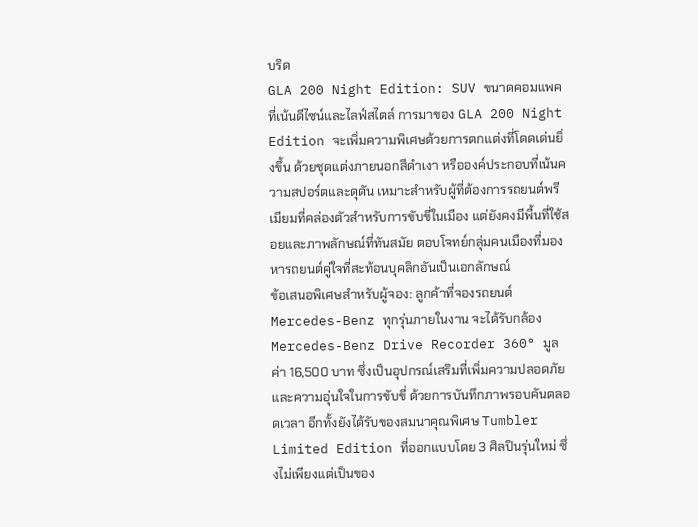บริด
GLA 200 Night Edition: SUV ขนาดคอมแพคที่เน้นดีไซน์และไลฟ์สไตล์ การมาของ GLA 200 Night Edition จะเพิ่มความพิเศษด้วยการตกแต่งที่โดดเด่นยิ่งขึ้น ด้วยชุดแต่งภายนอกสีดำเงา หรือองค์ประกอบที่เน้นความสปอร์ตและดุดัน เหมาะสำหรับผู้ที่ต้องการรถยนต์พรีเมียมที่คล่องตัวสำหรับการขับขี่ในเมือง แต่ยังคงมีพื้นที่ใช้สอยและภาพลักษณ์ที่ทันสมัย ตอบโจทย์กลุ่มคนเมืองที่มองหารถยนต์คู่ใจที่สะท้อนบุคลิกอันเป็นเอกลักษณ์
ข้อเสนอพิเศษสำหรับผู้จอง: ลูกค้าที่จองรถยนต์ Mercedes-Benz ทุกรุ่นภายในงาน จะได้รับกล้อง Mercedes-Benz Drive Recorder 360° มูลค่า 16,500 บาท ซึ่งเป็นอุปกรณ์เสริมที่เพิ่มความปลอดภัยและความอุ่นใจในการขับขี่ ด้วยการบันทึกภาพรอบคันตลอดเวลา อีกทั้งยังได้รับของสมนาคุณพิเศษ Tumbler Limited Edition ที่ออกแบบโดย 3 ศิลปินรุ่นใหม่ ซึ่งไม่เพียงแต่เป็นของ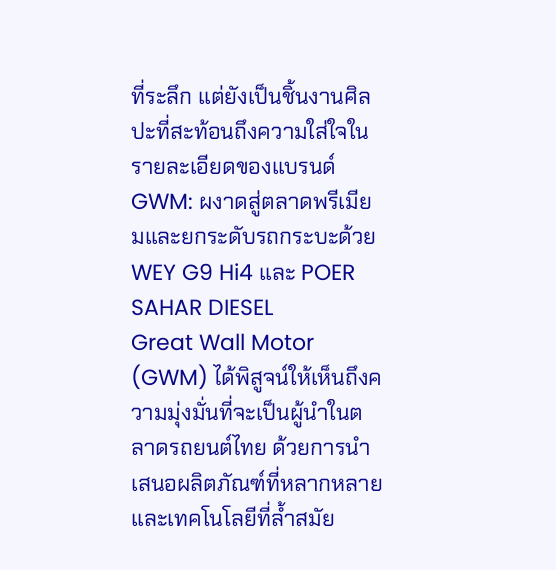ที่ระลึก แต่ยังเป็นชิ้นงานศิลปะที่สะท้อนถึงความใส่ใจในรายละเอียดของแบรนด์
GWM: ผงาดสู่ตลาดพรีเมียมและยกระดับรถกระบะด้วย WEY G9 Hi4 และ POER SAHAR DIESEL
Great Wall Motor (GWM) ได้พิสูจน์ให้เห็นถึงความมุ่งมั่นที่จะเป็นผู้นำในตลาดรถยนต์ไทย ด้วยการนำเสนอผลิตภัณฑ์ที่หลากหลายและเทคโนโลยีที่ล้ำสมัย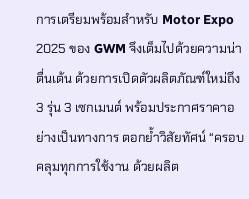การเตรียมพร้อมสำหรับ Motor Expo 2025 ของ GWM จึงเต็มไปด้วยความน่าตื่นเต้น ด้วยการเปิดตัวผลิตภัณฑ์ใหม่ถึง 3 รุ่น 3 เซกเมนต์ พร้อมประกาศราคาอย่างเป็นทางการ ตอกย้ำวิสัยทัศน์ “ครอบคลุมทุกการใช้งาน ด้วยผลิต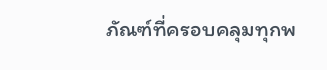ภัณฑ์ที่ครอบคลุมทุกพ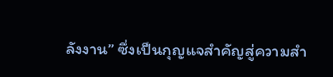ลังงาน” ซึ่งเป็นกุญแจสำคัญสู่ความสำ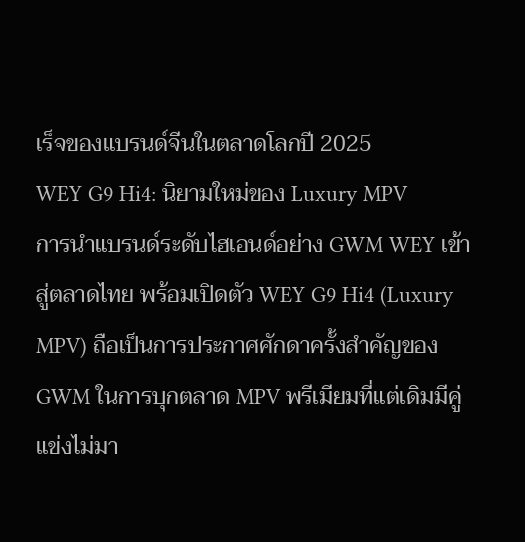เร็จของแบรนด์จีนในตลาดโลกปี 2025
WEY G9 Hi4: นิยามใหม่ของ Luxury MPV
การนำแบรนด์ระดับไฮเอนด์อย่าง GWM WEY เข้าสู่ตลาดไทย พร้อมเปิดตัว WEY G9 Hi4 (Luxury MPV) ถือเป็นการประกาศศักดาครั้งสำคัญของ GWM ในการบุกตลาด MPV พรีเมียมที่แต่เดิมมีคู่แข่งไม่มา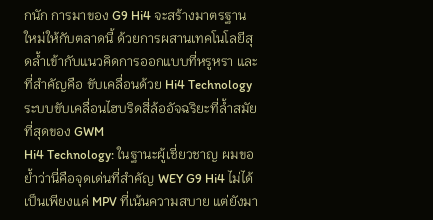กนัก การมาของ G9 Hi4 จะสร้างมาตรฐานใหม่ให้กับตลาดนี้ ด้วยการผสานเทคโนโลยีสุดล้ำเข้ากับแนวคิดการออกแบบที่หรูหรา และที่สำคัญคือ ขับเคลื่อนด้วย Hi4 Technology ระบบขับเคลื่อนไฮบริดสี่ล้ออัจฉริยะที่ล้ำสมัยที่สุดของ GWM
Hi4 Technology: ในฐานะผู้เชี่ยวชาญ ผมขอย้ำว่านี่คือจุดเด่นที่สำคัญ WEY G9 Hi4 ไม่ได้เป็นเพียงแค่ MPV ที่เน้นความสบาย แต่ยังมา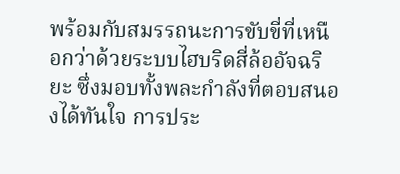พร้อมกับสมรรถนะการขับขี่ที่เหนือกว่าด้วยระบบไฮบริดสี่ล้ออัจฉริยะ ซึ่งมอบทั้งพละกำลังที่ตอบสนองได้ทันใจ การประ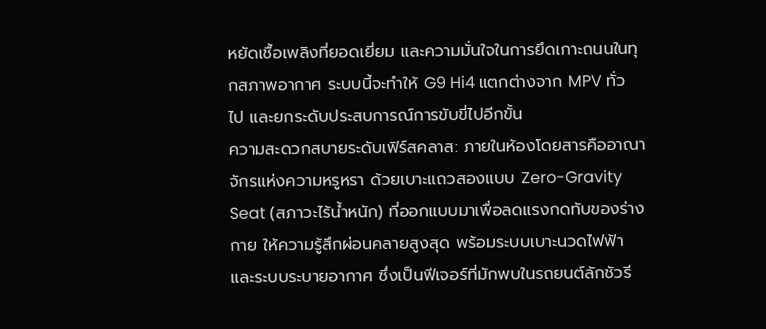หยัดเชื้อเพลิงที่ยอดเยี่ยม และความมั่นใจในการยึดเกาะถนนในทุกสภาพอากาศ ระบบนี้จะทำให้ G9 Hi4 แตกต่างจาก MPV ทั่วไป และยกระดับประสบการณ์การขับขี่ไปอีกขั้น
ความสะดวกสบายระดับเฟิร์สคลาส: ภายในห้องโดยสารคืออาณาจักรแห่งความหรูหรา ด้วยเบาะแถวสองแบบ Zero-Gravity Seat (สภาวะไร้น้ำหนัก) ที่ออกแบบมาเพื่อลดแรงกดทับของร่างกาย ให้ความรู้สึกผ่อนคลายสูงสุด พร้อมระบบเบาะนวดไฟฟ้าและระบบระบายอากาศ ซึ่งเป็นฟีเจอร์ที่มักพบในรถยนต์ลักชัวรี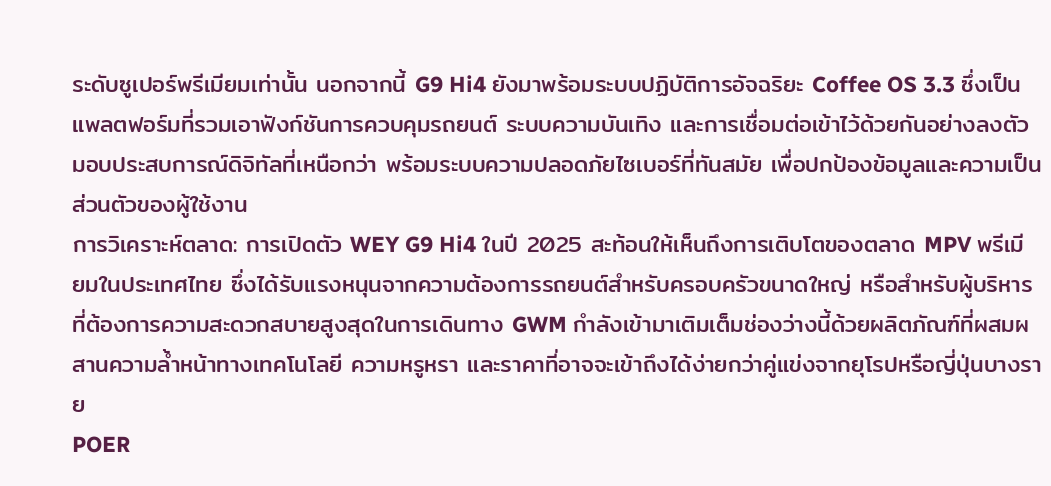ระดับซูเปอร์พรีเมียมเท่านั้น นอกจากนี้ G9 Hi4 ยังมาพร้อมระบบปฏิบัติการอัจฉริยะ Coffee OS 3.3 ซึ่งเป็นแพลตฟอร์มที่รวมเอาฟังก์ชันการควบคุมรถยนต์ ระบบความบันเทิง และการเชื่อมต่อเข้าไว้ด้วยกันอย่างลงตัว มอบประสบการณ์ดิจิทัลที่เหนือกว่า พร้อมระบบความปลอดภัยไซเบอร์ที่ทันสมัย เพื่อปกป้องข้อมูลและความเป็นส่วนตัวของผู้ใช้งาน
การวิเคราะห์ตลาด: การเปิดตัว WEY G9 Hi4 ในปี 2025 สะท้อนให้เห็นถึงการเติบโตของตลาด MPV พรีเมียมในประเทศไทย ซึ่งได้รับแรงหนุนจากความต้องการรถยนต์สำหรับครอบครัวขนาดใหญ่ หรือสำหรับผู้บริหารที่ต้องการความสะดวกสบายสูงสุดในการเดินทาง GWM กำลังเข้ามาเติมเต็มช่องว่างนี้ด้วยผลิตภัณฑ์ที่ผสมผสานความล้ำหน้าทางเทคโนโลยี ความหรูหรา และราคาที่อาจจะเข้าถึงได้ง่ายกว่าคู่แข่งจากยุโรปหรือญี่ปุ่นบางราย
POER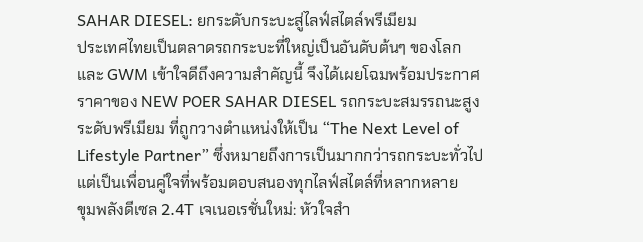SAHAR DIESEL: ยกระดับกระบะสู่ไลฟ์สไตล์พรีเมียม
ประเทศไทยเป็นตลาดรถกระบะที่ใหญ่เป็นอันดับต้นๆ ของโลก และ GWM เข้าใจดีถึงความสำคัญนี้ จึงได้เผยโฉมพร้อมประกาศราคาของ NEW POER SAHAR DIESEL รถกระบะสมรรถนะสูงระดับพรีเมียม ที่ถูกวางตำแหน่งให้เป็น “The Next Level of Lifestyle Partner” ซึ่งหมายถึงการเป็นมากกว่ารถกระบะทั่วไป แต่เป็นเพื่อนคู่ใจที่พร้อมตอบสนองทุกไลฟ์สไตล์ที่หลากหลาย
ขุมพลังดีเซล 2.4T เจเนอเรชั่นใหม่: หัวใจสำ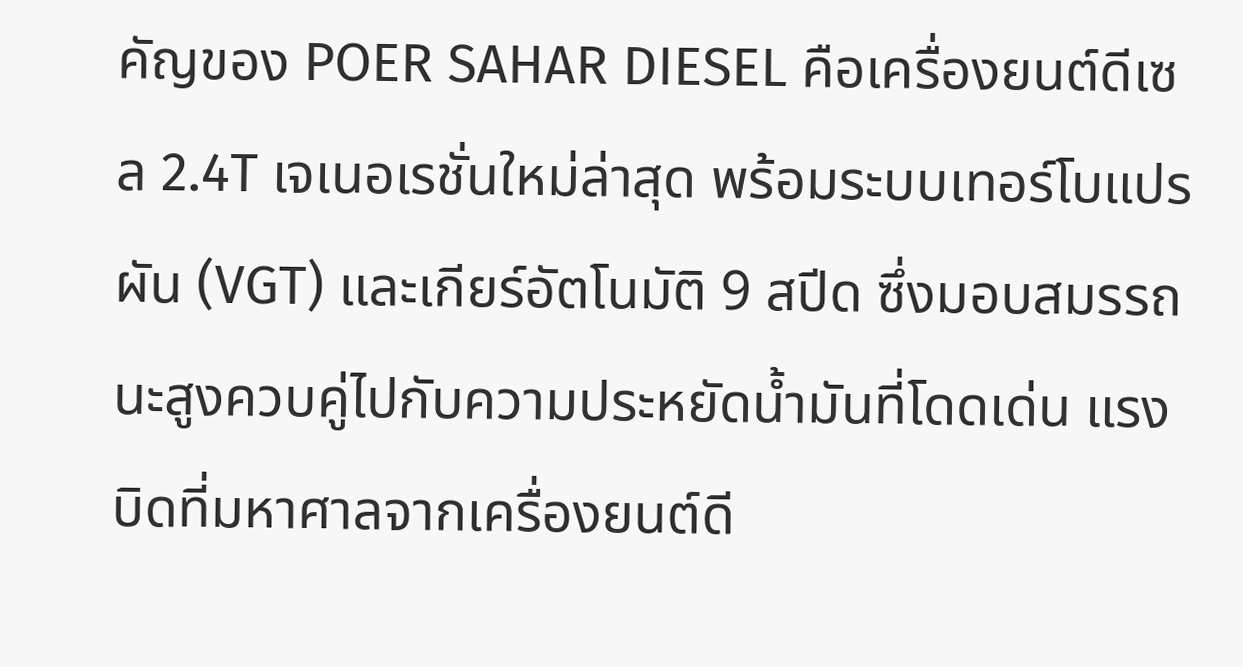คัญของ POER SAHAR DIESEL คือเครื่องยนต์ดีเซล 2.4T เจเนอเรชั่นใหม่ล่าสุด พร้อมระบบเทอร์โบแปรผัน (VGT) และเกียร์อัตโนมัติ 9 สปีด ซึ่งมอบสมรรถนะสูงควบคู่ไปกับความประหยัดน้ำมันที่โดดเด่น แรงบิดที่มหาศาลจากเครื่องยนต์ดี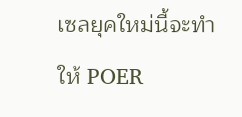เซลยุคใหม่นี้จะทำให้ POER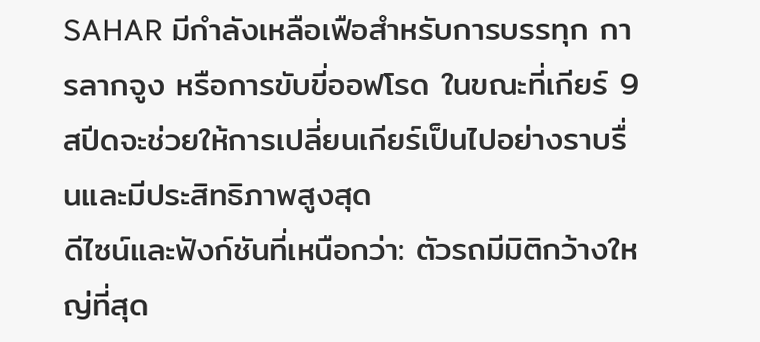SAHAR มีกำลังเหลือเฟือสำหรับการบรรทุก การลากจูง หรือการขับขี่ออฟโรด ในขณะที่เกียร์ 9 สปีดจะช่วยให้การเปลี่ยนเกียร์เป็นไปอย่างราบรื่นและมีประสิทธิภาพสูงสุด
ดีไซน์และฟังก์ชันที่เหนือกว่า: ตัวรถมีมิติกว้างใหญ่ที่สุด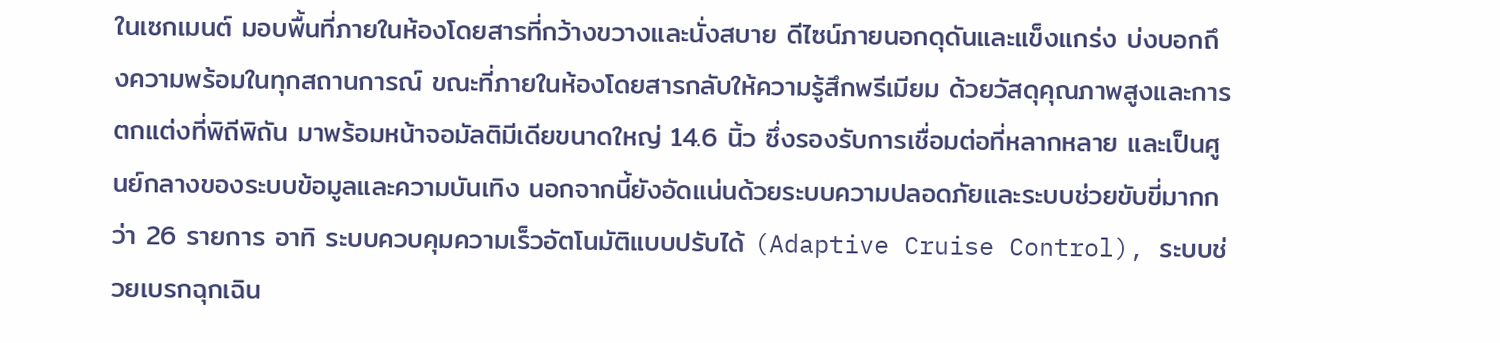ในเซกเมนต์ มอบพื้นที่ภายในห้องโดยสารที่กว้างขวางและนั่งสบาย ดีไซน์ภายนอกดุดันและแข็งแกร่ง บ่งบอกถึงความพร้อมในทุกสถานการณ์ ขณะที่ภายในห้องโดยสารกลับให้ความรู้สึกพรีเมียม ด้วยวัสดุคุณภาพสูงและการตกแต่งที่พิถีพิถัน มาพร้อมหน้าจอมัลติมีเดียขนาดใหญ่ 14.6 นิ้ว ซึ่งรองรับการเชื่อมต่อที่หลากหลาย และเป็นศูนย์กลางของระบบข้อมูลและความบันเทิง นอกจากนี้ยังอัดแน่นด้วยระบบความปลอดภัยและระบบช่วยขับขี่มากกว่า 26 รายการ อาทิ ระบบควบคุมความเร็วอัตโนมัติแบบปรับได้ (Adaptive Cruise Control), ระบบช่วยเบรกฉุกเฉิน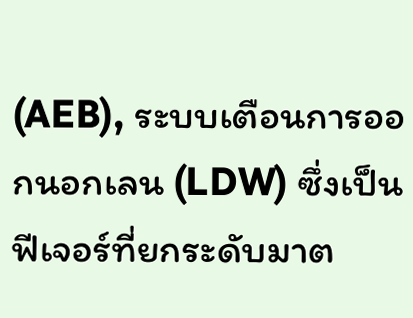(AEB), ระบบเตือนการออกนอกเลน (LDW) ซึ่งเป็นฟีเจอร์ที่ยกระดับมาต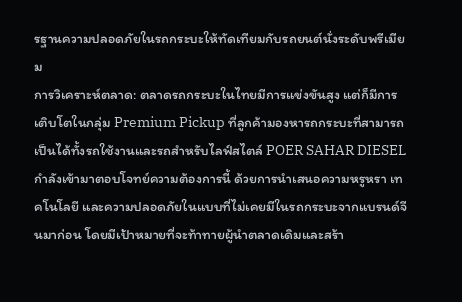รฐานความปลอดภัยในรถกระบะให้ทัดเทียมกับรถยนต์นั่งระดับพรีเมียม
การวิเคราะห์ตลาด: ตลาดรถกระบะในไทยมีการแข่งขันสูง แต่ก็มีการเติบโตในกลุ่ม Premium Pickup ที่ลูกค้ามองหารถกระบะที่สามารถเป็นได้ทั้งรถใช้งานและรถสำหรับไลฟ์สไตล์ POER SAHAR DIESEL กำลังเข้ามาตอบโจทย์ความต้องการนี้ ด้วยการนำเสนอความหรูหรา เทคโนโลยี และความปลอดภัยในแบบที่ไม่เคยมีในรถกระบะจากแบรนด์จีนมาก่อน โดยมีเป้าหมายที่จะท้าทายผู้นำตลาดเดิมและสร้า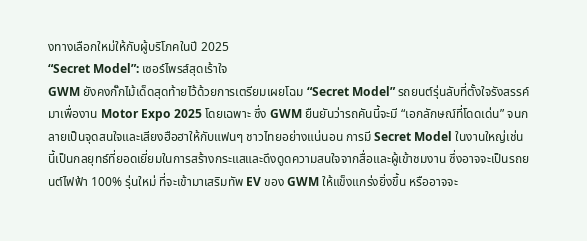งทางเลือกใหม่ให้กับผู้บริโภคในปี 2025
“Secret Model”: เซอร์ไพรส์สุดเร้าใจ
GWM ยังคงกั๊กไม้เด็ดสุดท้ายไว้ด้วยการเตรียมเผยโฉม “Secret Model” รถยนต์รุ่นลับที่ตั้งใจรังสรรค์มาเพื่องาน Motor Expo 2025 โดยเฉพาะ ซึ่ง GWM ยืนยันว่ารถคันนี้จะมี “เอกลักษณ์ที่โดดเด่น” จนกลายเป็นจุดสนใจและเสียงฮือฮาให้กับแฟนๆ ชาวไทยอย่างแน่นอน การมี Secret Model ในงานใหญ่เช่นนี้เป็นกลยุทธ์ที่ยอดเยี่ยมในการสร้างกระแสและดึงดูดความสนใจจากสื่อและผู้เข้าชมงาน ซึ่งอาจจะเป็นรถยนต์ไฟฟ้า 100% รุ่นใหม่ ที่จะเข้ามาเสริมทัพ EV ของ GWM ให้แข็งแกร่งยิ่งขึ้น หรืออาจจะ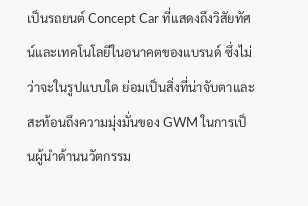เป็นรถยนต์ Concept Car ที่แสดงถึงวิสัยทัศน์และเทคโนโลยีในอนาคตของแบรนด์ ซึ่งไม่ว่าจะในรูปแบบใด ย่อมเป็นสิ่งที่น่าจับตาและสะท้อนถึงความมุ่งมั่นของ GWM ในการเป็นผู้นำด้านนวัตกรรม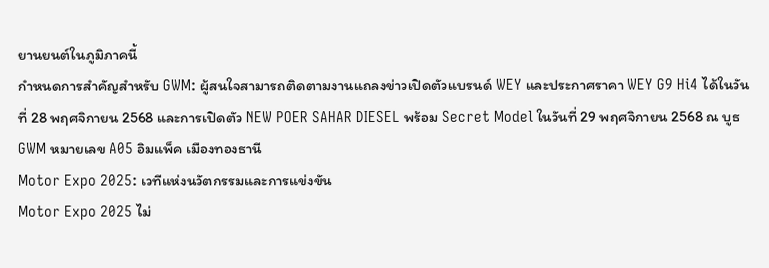ยานยนต์ในภูมิภาคนี้
กำหนดการสำคัญสำหรับ GWM: ผู้สนใจสามารถติดตามงานแถลงข่าวเปิดตัวแบรนด์ WEY และประกาศราคา WEY G9 Hi4 ได้ในวันที่ 28 พฤศจิกายน 2568 และการเปิดตัว NEW POER SAHAR DIESEL พร้อม Secret Model ในวันที่ 29 พฤศจิกายน 2568 ณ บูธ GWM หมายเลข A05 อิมแพ็ค เมืองทองธานี
Motor Expo 2025: เวทีแห่งนวัตกรรมและการแข่งขัน
Motor Expo 2025 ไม่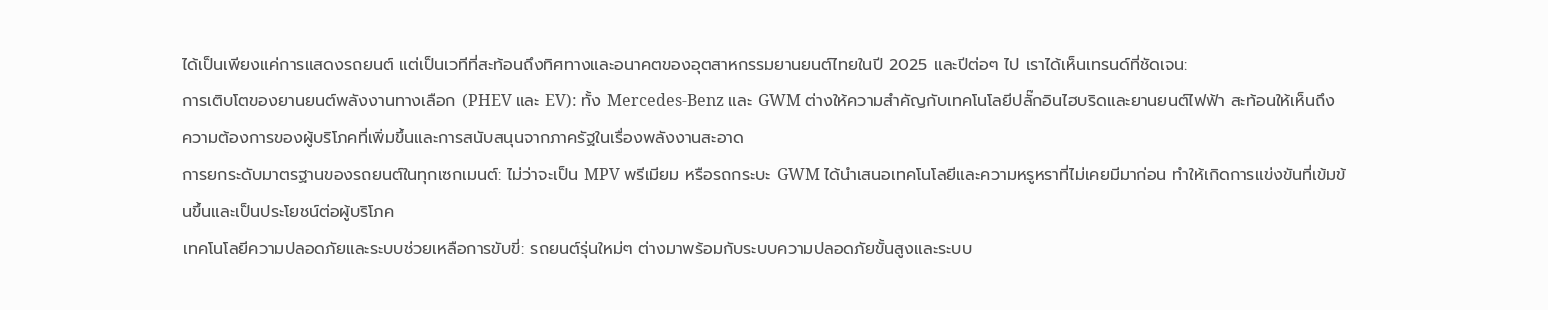ได้เป็นเพียงแค่การแสดงรถยนต์ แต่เป็นเวทีที่สะท้อนถึงทิศทางและอนาคตของอุตสาหกรรมยานยนต์ไทยในปี 2025 และปีต่อๆ ไป เราได้เห็นเทรนด์ที่ชัดเจน:
การเติบโตของยานยนต์พลังงานทางเลือก (PHEV และ EV): ทั้ง Mercedes-Benz และ GWM ต่างให้ความสำคัญกับเทคโนโลยีปลั๊กอินไฮบริดและยานยนต์ไฟฟ้า สะท้อนให้เห็นถึงความต้องการของผู้บริโภคที่เพิ่มขึ้นและการสนับสนุนจากภาครัฐในเรื่องพลังงานสะอาด
การยกระดับมาตรฐานของรถยนต์ในทุกเซกเมนต์: ไม่ว่าจะเป็น MPV พรีเมียม หรือรถกระบะ GWM ได้นำเสนอเทคโนโลยีและความหรูหราที่ไม่เคยมีมาก่อน ทำให้เกิดการแข่งขันที่เข้มข้นขึ้นและเป็นประโยชน์ต่อผู้บริโภค
เทคโนโลยีความปลอดภัยและระบบช่วยเหลือการขับขี่: รถยนต์รุ่นใหม่ๆ ต่างมาพร้อมกับระบบความปลอดภัยขั้นสูงและระบบ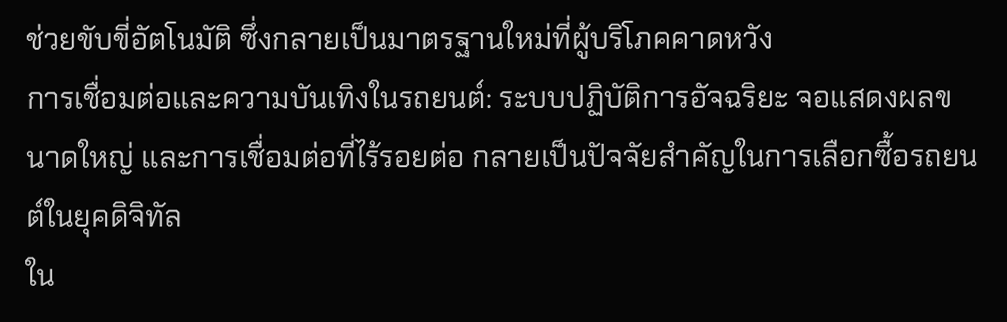ช่วยขับขี่อัตโนมัติ ซึ่งกลายเป็นมาตรฐานใหม่ที่ผู้บริโภคคาดหวัง
การเชื่อมต่อและความบันเทิงในรถยนต์: ระบบปฏิบัติการอัจฉริยะ จอแสดงผลขนาดใหญ่ และการเชื่อมต่อที่ไร้รอยต่อ กลายเป็นปัจจัยสำคัญในการเลือกซื้อรถยนต์ในยุคดิจิทัล
ใน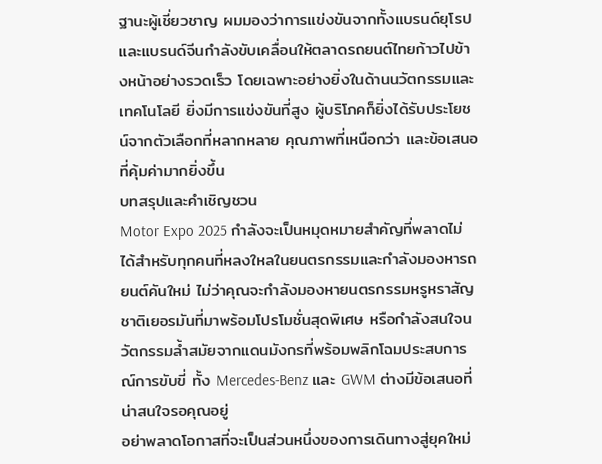ฐานะผู้เชี่ยวชาญ ผมมองว่าการแข่งขันจากทั้งแบรนด์ยุโรปและแบรนด์จีนกำลังขับเคลื่อนให้ตลาดรถยนต์ไทยก้าวไปข้างหน้าอย่างรวดเร็ว โดยเฉพาะอย่างยิ่งในด้านนวัตกรรมและเทคโนโลยี ยิ่งมีการแข่งขันที่สูง ผู้บริโภคก็ยิ่งได้รับประโยชน์จากตัวเลือกที่หลากหลาย คุณภาพที่เหนือกว่า และข้อเสนอที่คุ้มค่ามากยิ่งขึ้น
บทสรุปและคำเชิญชวน
Motor Expo 2025 กำลังจะเป็นหมุดหมายสำคัญที่พลาดไม่ได้สำหรับทุกคนที่หลงใหลในยนตรกรรมและกำลังมองหารถยนต์คันใหม่ ไม่ว่าคุณจะกำลังมองหายนตรกรรมหรูหราสัญชาติเยอรมันที่มาพร้อมโปรโมชั่นสุดพิเศษ หรือกำลังสนใจนวัตกรรมล้ำสมัยจากแดนมังกรที่พร้อมพลิกโฉมประสบการณ์การขับขี่ ทั้ง Mercedes-Benz และ GWM ต่างมีข้อเสนอที่น่าสนใจรอคุณอยู่
อย่าพลาดโอกาสที่จะเป็นส่วนหนึ่งของการเดินทางสู่ยุคใหม่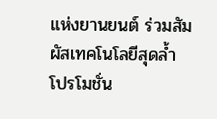แห่งยานยนต์ ร่วมสัมผัสเทคโนโลยีสุดล้ำ โปรโมชั่น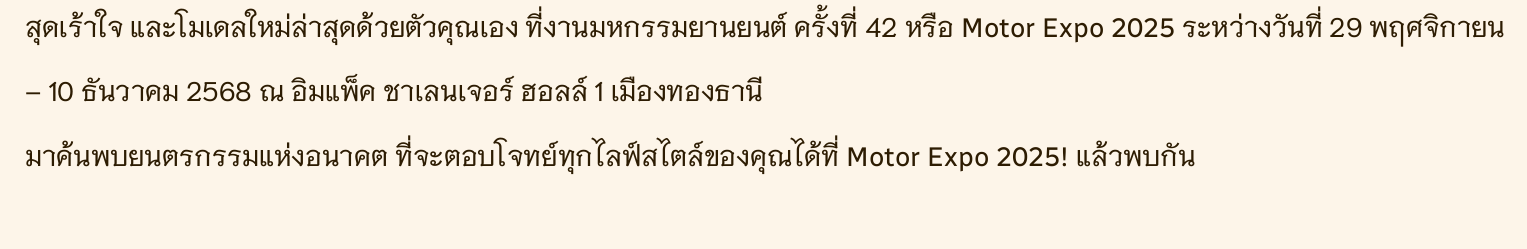สุดเร้าใจ และโมเดลใหม่ล่าสุดด้วยตัวคุณเอง ที่งานมหกรรมยานยนต์ ครั้งที่ 42 หรือ Motor Expo 2025 ระหว่างวันที่ 29 พฤศจิกายน – 10 ธันวาคม 2568 ณ อิมแพ็ค ชาเลนเจอร์ ฮอลล์ 1 เมืองทองธานี
มาค้นพบยนตรกรรมแห่งอนาคต ที่จะตอบโจทย์ทุกไลฟ์สไตล์ของคุณได้ที่ Motor Expo 2025! แล้วพบกัน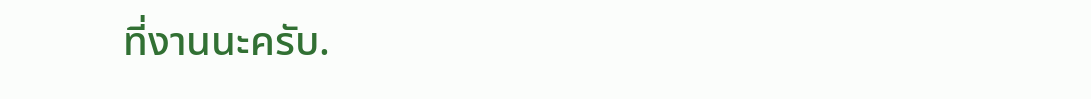ที่งานนะครับ.